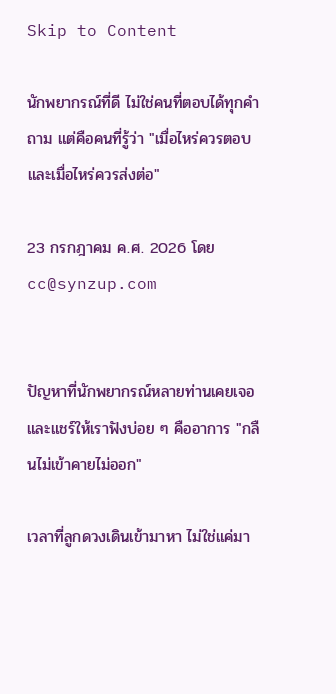Skip to Content

นักพยากรณ์ที่ดี ไม่ใช่คนที่ตอบได้ทุกคำถาม แต่คือคนที่รู้ว่า "เมื่อไหร่ควรตอบ และเมื่อไหร่ควรส่งต่อ"

23 กรกฎาคม ค.ศ. 2026 โดย
cc@synzup.com


ปัญหาที่นักพยากรณ์หลายท่านเคยเจอ และแชร์ให้เราฟังบ่อย ๆ คืออาการ "กลืนไม่เข้าคายไม่ออก"

เวลาที่ลูกดวงเดินเข้ามาหา ไม่ใช่แค่มา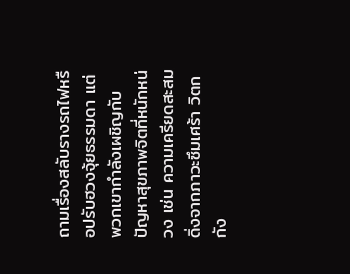ถามเรื่องสลับรางรถไฟหรือปรับฮวงจุ้ยธรรมดา แต่พวกเขากำลังเผชิญกับปัญหาสุขภาพจิตที่หนักหน่วง เช่น ความเครียดสะสม ดิ่งจากภาวะซึมเศร้า วิตกกัง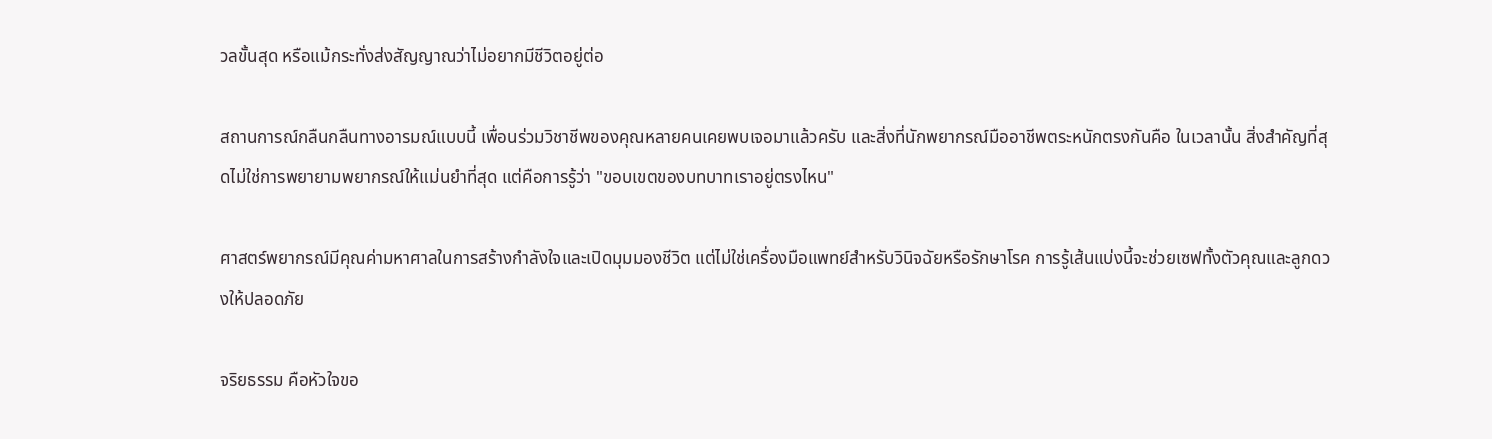วลขั้นสุด หรือแม้กระทั่งส่งสัญญาณว่าไม่อยากมีชีวิตอยู่ต่อ

สถานการณ์กลืนกลืนทางอารมณ์แบบนี้ เพื่อนร่วมวิชาชีพของคุณหลายคนเคยพบเจอมาแล้วครับ และสิ่งที่นักพยากรณ์มืออาชีพตระหนักตรงกันคือ ในเวลานั้น สิ่งสำคัญที่สุดไม่ใช่การพยายามพยากรณ์ให้แม่นยำที่สุด แต่คือการรู้ว่า "ขอบเขตของบทบาทเราอยู่ตรงไหน"

ศาสตร์พยากรณ์มีคุณค่ามหาศาลในการสร้างกำลังใจและเปิดมุมมองชีวิต แต่ไม่ใช่เครื่องมือแพทย์สำหรับวินิจฉัยหรือรักษาโรค การรู้เส้นแบ่งนี้จะช่วยเซฟทั้งตัวคุณและลูกดวงให้ปลอดภัย

จริยธรรม คือหัวใจขอ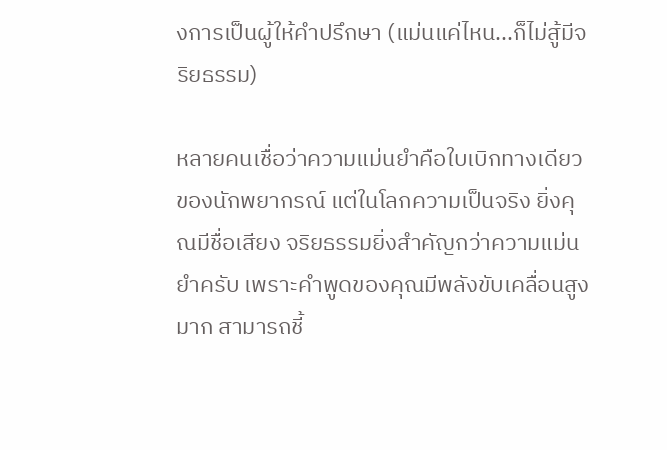งการเป็นผู้ให้คำปรึกษา (แม่นแค่ไหน...ก็ไม่สู้มีจริยธรรม)

หลายคนเชื่อว่าความแม่นยำคือใบเบิกทางเดียวของนักพยากรณ์ แต่ในโลกความเป็นจริง ยิ่งคุณมีชื่อเสียง จริยธรรมยิ่งสำคัญกว่าความแม่นยำครับ เพราะคำพูดของคุณมีพลังขับเคลื่อนสูงมาก สามารถชี้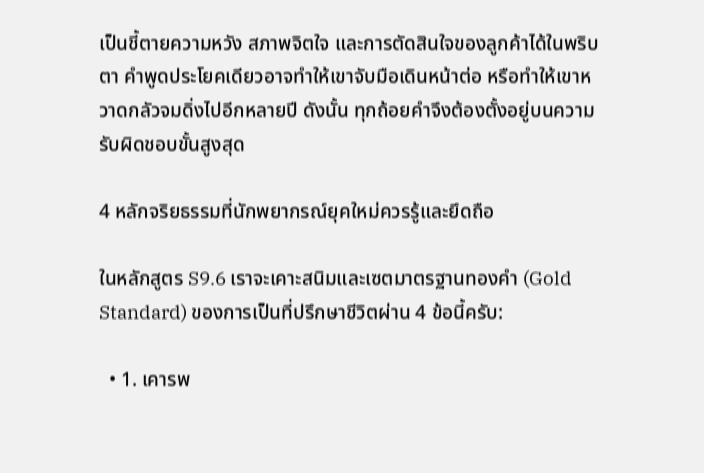เป็นชี้ตายความหวัง สภาพจิตใจ และการตัดสินใจของลูกค้าได้ในพริบตา คำพูดประโยคเดียวอาจทำให้เขาจับมือเดินหน้าต่อ หรือทำให้เขาหวาดกลัวจมดิ่งไปอีกหลายปี ดังนั้น ทุกถ้อยคำจึงต้องตั้งอยู่บนความรับผิดชอบขั้นสูงสุด

4 หลักจริยธรรมที่นักพยากรณ์ยุคใหม่ควรรู้และยึดถือ

ในหลักสูตร S9.6 เราจะเคาะสนิมและเซตมาตรฐานทองคำ (Gold Standard) ของการเป็นที่ปรึกษาชีวิตผ่าน 4 ข้อนี้ครับ:

  • 1. เคารพ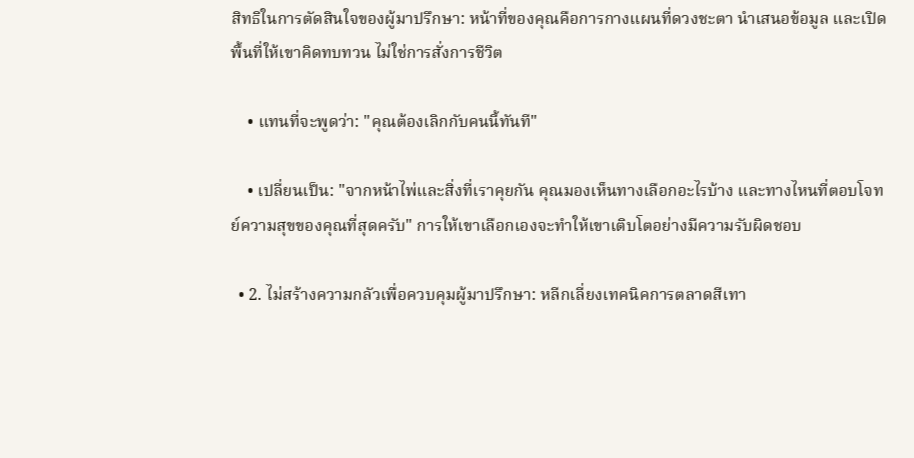สิทธิในการตัดสินใจของผู้มาปรึกษา: หน้าที่ของคุณคือการกางแผนที่ดวงชะตา นำเสนอข้อมูล และเปิดพื้นที่ให้เขาคิดทบทวน ไม่ใช่การสั่งการชีวิต

    • แทนที่จะพูดว่า: "คุณต้องเลิกกับคนนี้ทันที"

    • เปลี่ยนเป็น: "จากหน้าไพ่และสิ่งที่เราคุยกัน คุณมองเห็นทางเลือกอะไรบ้าง และทางไหนที่ตอบโจทย์ความสุขของคุณที่สุดครับ" การให้เขาเลือกเองจะทำให้เขาเติบโตอย่างมีความรับผิดชอบ

  • 2. ไม่สร้างความกลัวเพื่อควบคุมผู้มาปรึกษา: หลีกเลี่ยงเทคนิคการตลาดสีเทา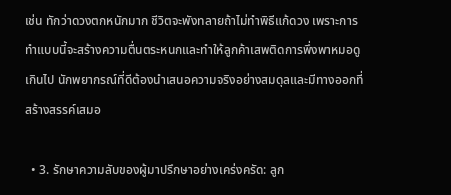เช่น ทักว่าดวงตกหนักมาก ชีวิตจะพังทลายถ้าไม่ทำพิธีแก้ดวง เพราะการทำแบบนี้จะสร้างความตื่นตระหนกและทำให้ลูกค้าเสพติดการพึ่งพาหมอดูเกินไป นักพยากรณ์ที่ดีต้องนำเสนอความจริงอย่างสมดุลและมีทางออกที่สร้างสรรค์เสมอ

  • 3. รักษาความลับของผู้มาปรึกษาอย่างเคร่งครัด: ลูก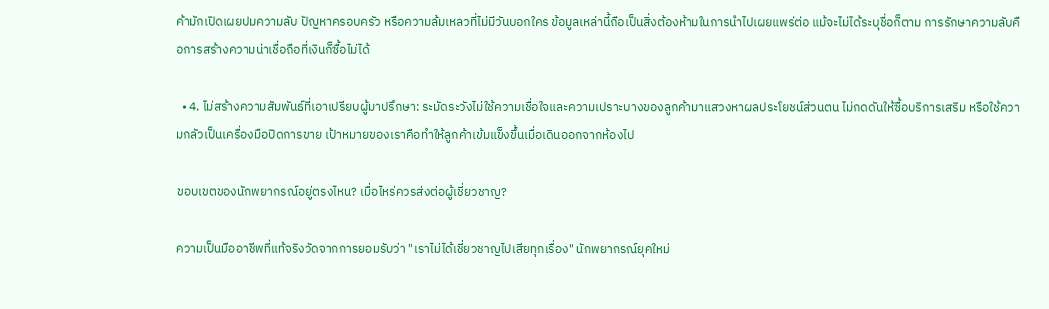ค้ามักเปิดเผยปมความลับ ปัญหาครอบครัว หรือความล้มเหลวที่ไม่มีวันบอกใคร ข้อมูลเหล่านี้ถือเป็นสิ่งต้องห้ามในการนำไปเผยแพร่ต่อ แม้จะไม่ได้ระบุชื่อก็ตาม การรักษาความลับคือการสร้างความน่าเชื่อถือที่เงินก็ซื้อไม่ได้

  • 4. ไม่สร้างความสัมพันธ์ที่เอาเปรียบผู้มาปรึกษา: ระมัดระวังไม่ใช้ความเชื่อใจและความเปราะบางของลูกค้ามาแสวงหาผลประโยชน์ส่วนตน ไม่กดดันให้ซื้อบริการเสริม หรือใช้ความกลัวเป็นเครื่องมือปิดการขาย เป้าหมายของเราคือทำให้ลูกค้าเข้มแข็งขึ้นเมื่อเดินออกจากห้องไป

ขอบเขตของนักพยากรณ์อยู่ตรงไหน? เมื่อไหร่ควรส่งต่อผู้เชี่ยวชาญ?

ความเป็นมืออาชีพที่แท้จริงวัดจากการยอมรับว่า "เราไม่ได้เชี่ยวชาญไปเสียทุกเรื่อง" นักพยากรณ์ยุคใหม่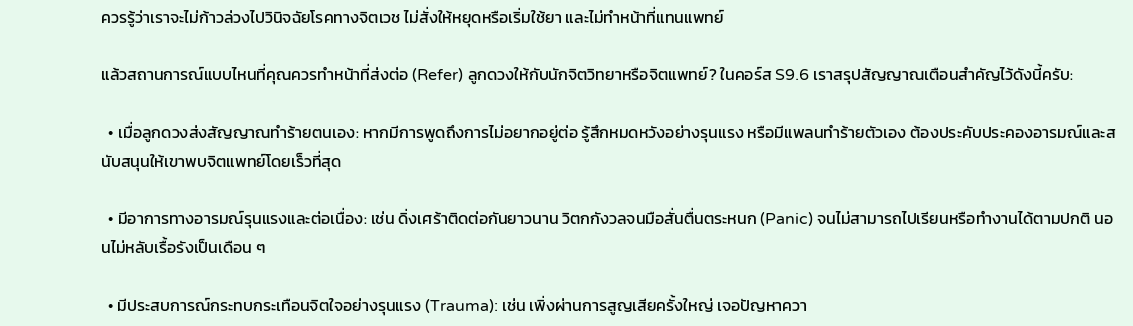ควรรู้ว่าเราจะไม่ก้าวล่วงไปวินิจฉัยโรคทางจิตเวช ไม่สั่งให้หยุดหรือเริ่มใช้ยา และไม่ทำหน้าที่แทนแพทย์

แล้วสถานการณ์แบบไหนที่คุณควรทำหน้าที่ส่งต่อ (Refer) ลูกดวงให้กับนักจิตวิทยาหรือจิตแพทย์? ในคอร์ส S9.6 เราสรุปสัญญาณเตือนสำคัญไว้ดังนี้ครับ:

  • เมื่อลูกดวงส่งสัญญาณทำร้ายตนเอง: หากมีการพูดถึงการไม่อยากอยู่ต่อ รู้สึกหมดหวังอย่างรุนแรง หรือมีแพลนทำร้ายตัวเอง ต้องประคับประคองอารมณ์และสนับสนุนให้เขาพบจิตแพทย์โดยเร็วที่สุด

  • มีอาการทางอารมณ์รุนแรงและต่อเนื่อง: เช่น ดิ่งเศร้าติดต่อกันยาวนาน วิตกกังวลจนมือสั่นตื่นตระหนก (Panic) จนไม่สามารถไปเรียนหรือทำงานได้ตามปกติ นอนไม่หลับเรื้อรังเป็นเดือน ๆ

  • มีประสบการณ์กระทบกระเทือนจิตใจอย่างรุนแรง (Trauma): เช่น เพิ่งผ่านการสูญเสียครั้งใหญ่ เจอปัญหาควา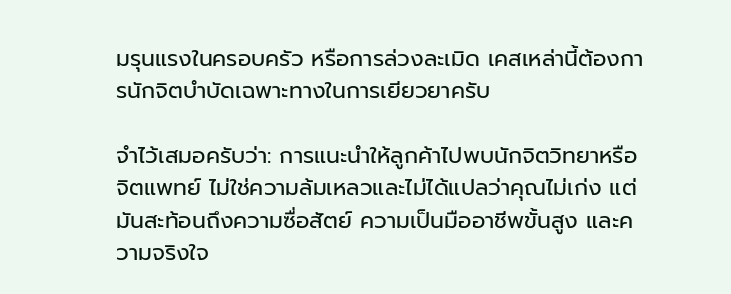มรุนแรงในครอบครัว หรือการล่วงละเมิด เคสเหล่านี้ต้องการนักจิตบำบัดเฉพาะทางในการเยียวยาครับ

จำไว้เสมอครับว่า: การแนะนำให้ลูกค้าไปพบนักจิตวิทยาหรือจิตแพทย์ ไม่ใช่ความล้มเหลวและไม่ได้แปลว่าคุณไม่เก่ง แต่มันสะท้อนถึงความซื่อสัตย์ ความเป็นมืออาชีพขั้นสูง และความจริงใจ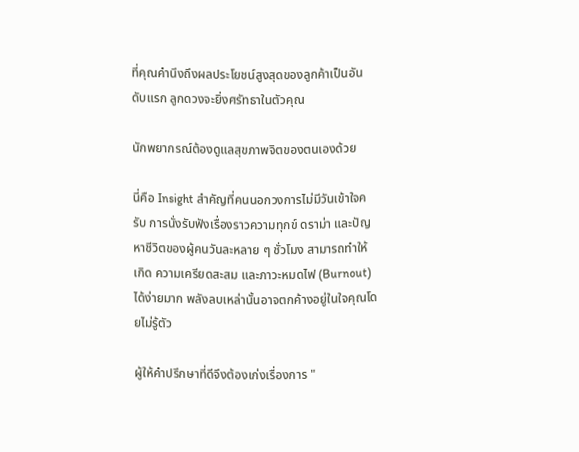ที่คุณคำนึงถึงผลประโยชน์สูงสุดของลูกค้าเป็นอันดับแรก ลูกดวงจะยิ่งศรัทธาในตัวคุณ

นักพยากรณ์ต้องดูแลสุขภาพจิตของตนเองด้วย

นี่คือ Insight สำคัญที่คนนอกวงการไม่มีวันเข้าใจครับ การนั่งรับฟังเรื่องราวความทุกข์ ดราม่า และปัญหาชีวิตของผู้คนวันละหลาย ๆ ชั่วโมง สามารถทำให้เกิด ความเครียดสะสม และภาวะหมดไฟ (Burnout) ได้ง่ายมาก พลังลบเหล่านั้นอาจตกค้างอยู่ในใจคุณโดยไม่รู้ตัว

ผู้ให้คำปรึกษาที่ดีจึงต้องเก่งเรื่องการ "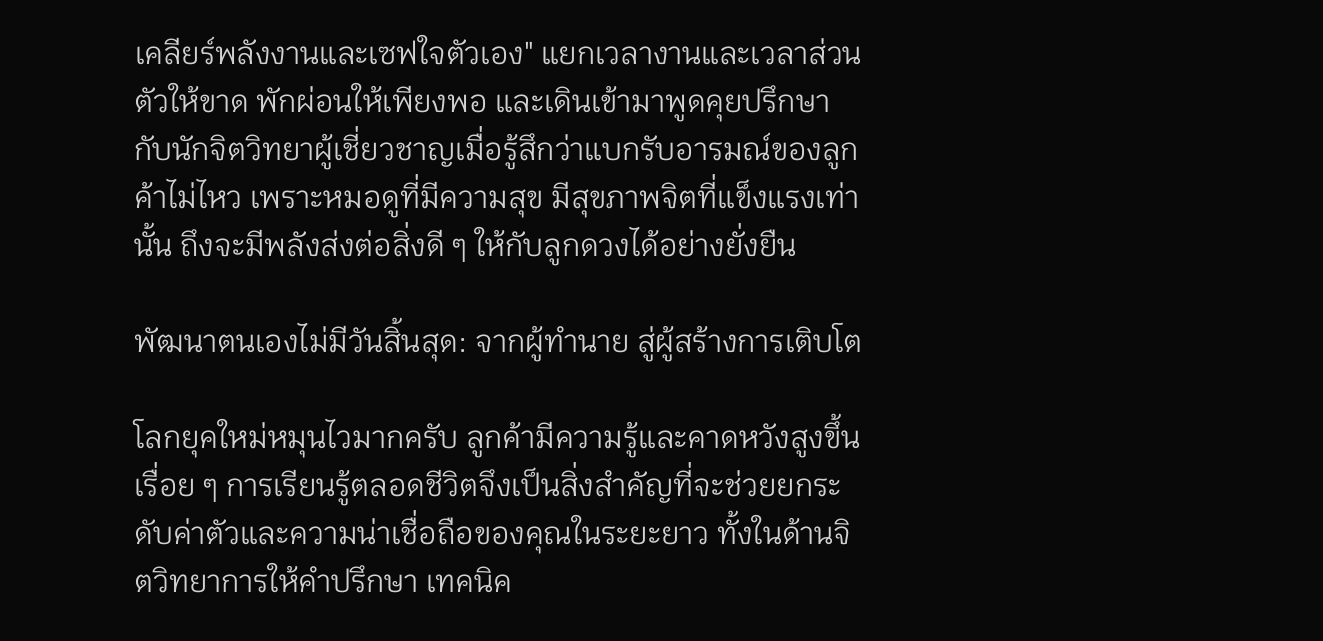เคลียร์พลังงานและเซฟใจตัวเอง" แยกเวลางานและเวลาส่วนตัวให้ขาด พักผ่อนให้เพียงพอ และเดินเข้ามาพูดคุยปรึกษากับนักจิตวิทยาผู้เชี่ยวชาญเมื่อรู้สึกว่าแบกรับอารมณ์ของลูกค้าไม่ไหว เพราะหมอดูที่มีความสุข มีสุขภาพจิตที่แข็งแรงเท่านั้น ถึงจะมีพลังส่งต่อสิ่งดี ๆ ให้กับลูกดวงได้อย่างยั่งยืน

พัฒนาตนเองไม่มีวันสิ้นสุด: จากผู้ทำนาย สู่ผู้สร้างการเติบโต

โลกยุคใหม่หมุนไวมากครับ ลูกค้ามีความรู้และคาดหวังสูงขึ้นเรื่อย ๆ การเรียนรู้ตลอดชีวิตจึงเป็นสิ่งสำคัญที่จะช่วยยกระดับค่าตัวและความน่าเชื่อถือของคุณในระยะยาว ทั้งในด้านจิตวิทยาการให้คำปรึกษา เทคนิค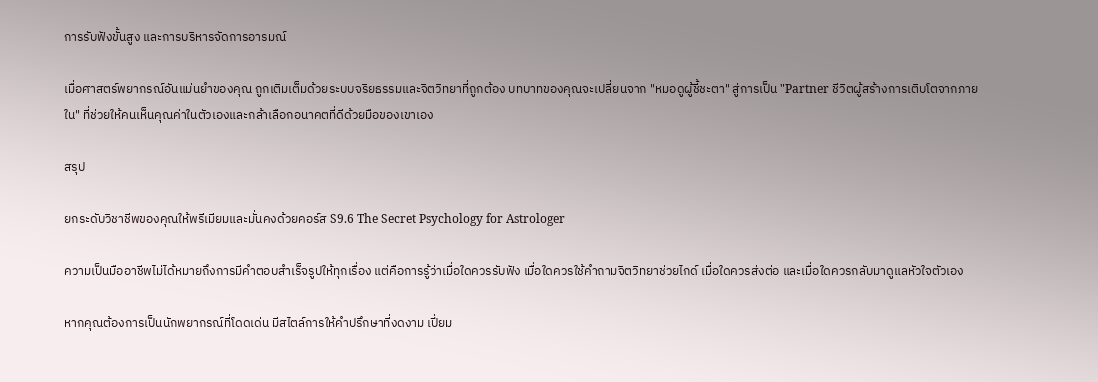การรับฟังขั้นสูง และการบริหารจัดการอารมณ์

เมื่อศาสตร์พยากรณ์อันแม่นยำของคุณ ถูกเติมเต็มด้วยระบบจริยธรรมและจิตวิทยาที่ถูกต้อง บทบาทของคุณจะเปลี่ยนจาก "หมอดูผู้ชี้ชะตา" สู่การเป็น "Partner ชีวิตผู้สร้างการเติบโตจากภายใน" ที่ช่วยให้คนเห็นคุณค่าในตัวเองและกล้าเลือกอนาคตที่ดีด้วยมือของเขาเอง

สรุป

ยกระดับวิชาชีพของคุณให้พรีเมียมและมั่นคงด้วยคอร์ส S9.6 The Secret Psychology for Astrologer

ความเป็นมืออาชีพไม่ได้หมายถึงการมีคำตอบสำเร็จรูปให้ทุกเรื่อง แต่คือการรู้ว่าเมื่อใดควรรับฟัง เมื่อใดควรใช้คำถามจิตวิทยาช่วยไกด์ เมื่อใดควรส่งต่อ และเมื่อใดควรกลับมาดูแลหัวใจตัวเอง

หากคุณต้องการเป็นนักพยากรณ์ที่โดดเด่น มีสไตล์การให้คำปรึกษาที่งดงาม เปี่ยม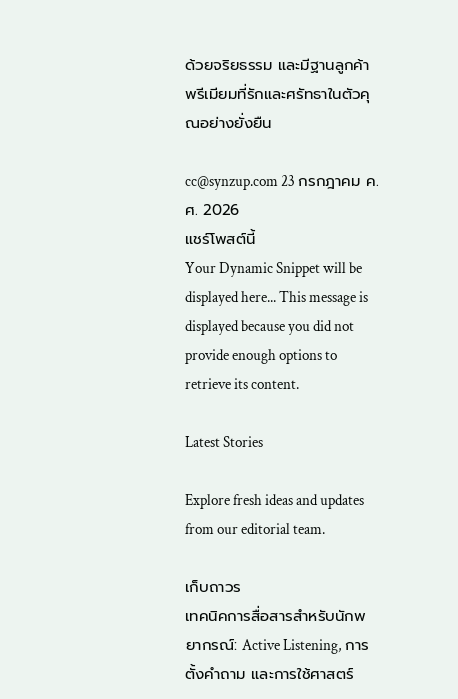ด้วยจริยธรรม และมีฐานลูกค้าพรีเมียมที่รักและศรัทธาในตัวคุณอย่างยั่งยืน

cc@synzup.com 23 กรกฎาคม ค.ศ. 2026
แชร์โพสต์นี้
Your Dynamic Snippet will be displayed here... This message is displayed because you did not provide enough options to retrieve its content.

Latest Stories

Explore fresh ideas and updates from our editorial team.

เก็บถาวร
เทคนิคการสื่อสารสำหรับนักพยากรณ์: Active Listening, การตั้งคำถาม และการใช้ศาสตร์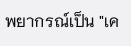พยากรณ์เป็น "เค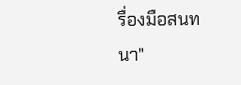รื่องมือสนทนา"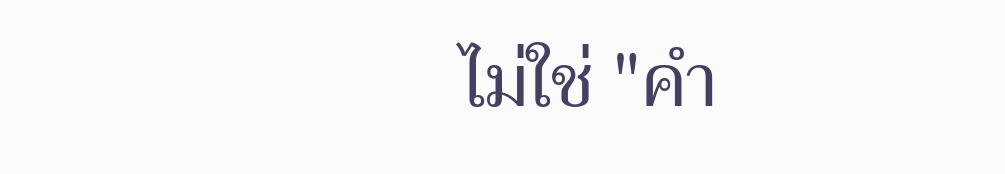ไม่ใช่ "คำ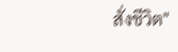สั่งชีวิต"